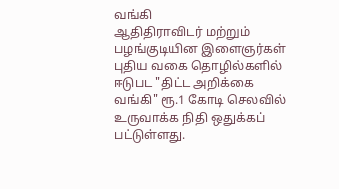வங்கி
ஆதிதிராவிடர் மற்றும் பழங்குடியின இளைஞர்கள் புதிய வகை தொழில்களில் ஈடுபட "திட்ட அறிக்கை வங்கி" ரூ.1 கோடி செலவில் உருவாக்க நிதி ஒதுக்கப் பட்டுள்ளது.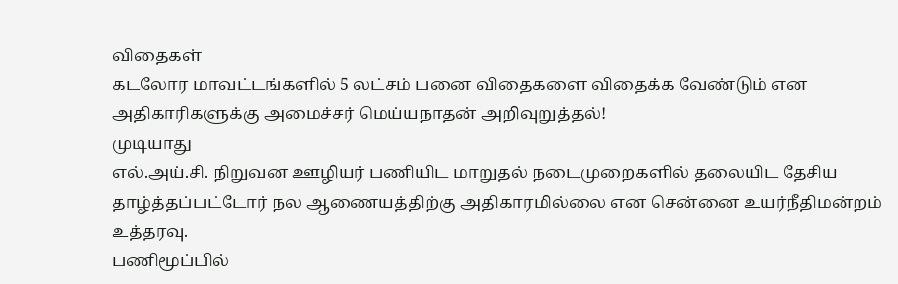விதைகள்
கடலோர மாவட்டங்களில் 5 லட்சம் பனை விதைகளை விதைக்க வேண்டும் என அதிகாரிகளுக்கு அமைச்சர் மெய்யநாதன் அறிவுறுத்தல்!
முடியாது
எல்.அய்.சி. நிறுவன ஊழியர் பணியிட மாறுதல் நடைமுறைகளில் தலையிட தேசிய தாழ்த்தப்பட்டோர் நல ஆணையத்திற்கு அதிகாரமில்லை என சென்னை உயர்நீதிமன்றம் உத்தரவு.
பணிமூப்பில்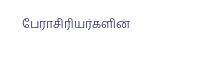பேராசிரியர்களின்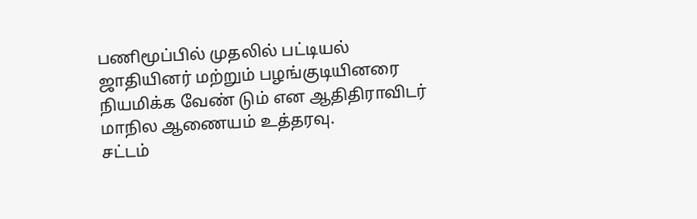பணிமூப்பில் முதலில் பட்டியல் ஜாதியினர் மற்றும் பழங்குடியினரை நியமிக்க வேண் டும் என ஆதிதிராவிடர் மாநில ஆணையம் உத்தரவு.
சட்டம்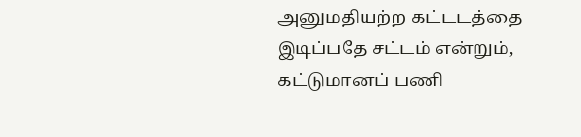அனுமதியற்ற கட்டடத்தை இடிப்பதே சட்டம் என்றும், கட்டுமானப் பணி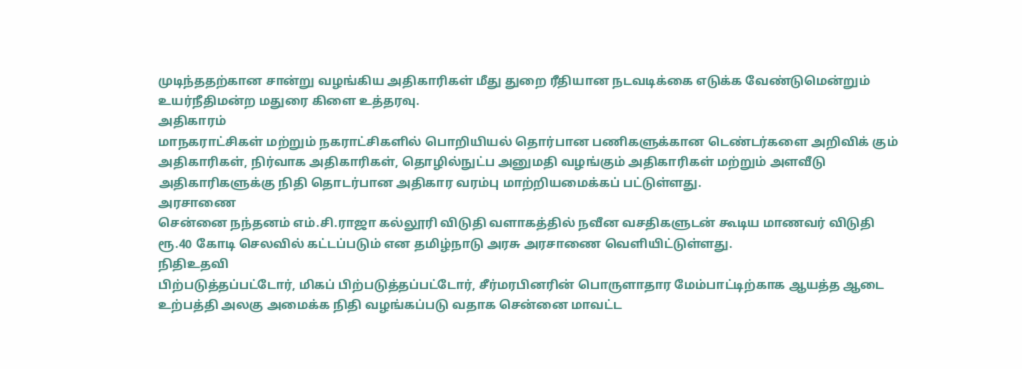முடிந்ததற்கான சான்று வழங்கிய அதிகாரிகள் மீது துறை ரீதியான நடவடிக்கை எடுக்க வேண்டுமென்றும் உயர்நீதிமன்ற மதுரை கிளை உத்தரவு.
அதிகாரம்
மாநகராட்சிகள் மற்றும் நகராட்சிகளில் பொறியியல் தொர்பான பணிகளுக்கான டெண்டர்களை அறிவிக் கும் அதிகாரிகள், நிர்வாக அதிகாரிகள், தொழில்நுட்ப அனுமதி வழங்கும் அதிகாரிகள் மற்றும் அளவீடு அதிகாரிகளுக்கு நிதி தொடர்பான அதிகார வரம்பு மாற்றியமைக்கப் பட்டுள்ளது.
அரசாணை
சென்னை நந்தனம் எம்.சி.ராஜா கல்லூரி விடுதி வளாகத்தில் நவீன வசதிகளுடன் கூடிய மாணவர் விடுதி ரூ.40 கோடி செலவில் கட்டப்படும் என தமிழ்நாடு அரசு அரசாணை வெளியிட்டுள்ளது.
நிதிஉதவி
பிற்படுத்தப்பட்டோர், மிகப் பிற்படுத்தப்பட்டோர், சீர்மரபினரின் பொருளாதார மேம்பாட்டிற்காக ஆயத்த ஆடை உற்பத்தி அலகு அமைக்க நிதி வழங்கப்படு வதாக சென்னை மாவட்ட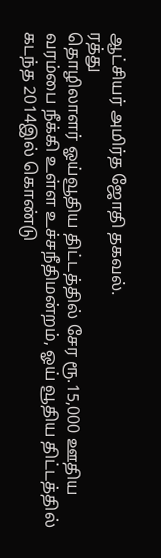ஆட்சியர் அமிர்த ஜோதி தகவல்.
ரத்து
தொழிலாளர் ஓய்வூதிய திட்டத்தில் சேர ரூ.15,000 ஊதிய வரம்பை நீக்கி உள்ள உச்சநீதிமன்றம், ஓய் வூதிய திட்டத்தில் கடந்த 2014இல் கொண்டு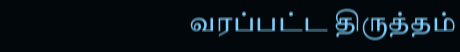வரப்பட்ட திருத்தம்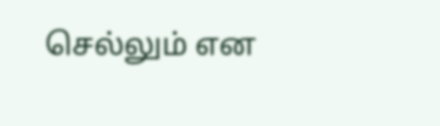செல்லும் என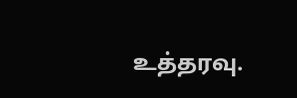உத்தரவு.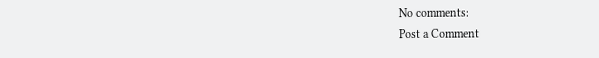No comments:
Post a Comment